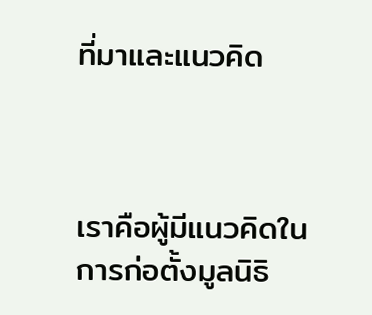ที่มาและแนวคิด



เราคือผู้มีแนวคิดในการก่อตั้งมูลนิธิ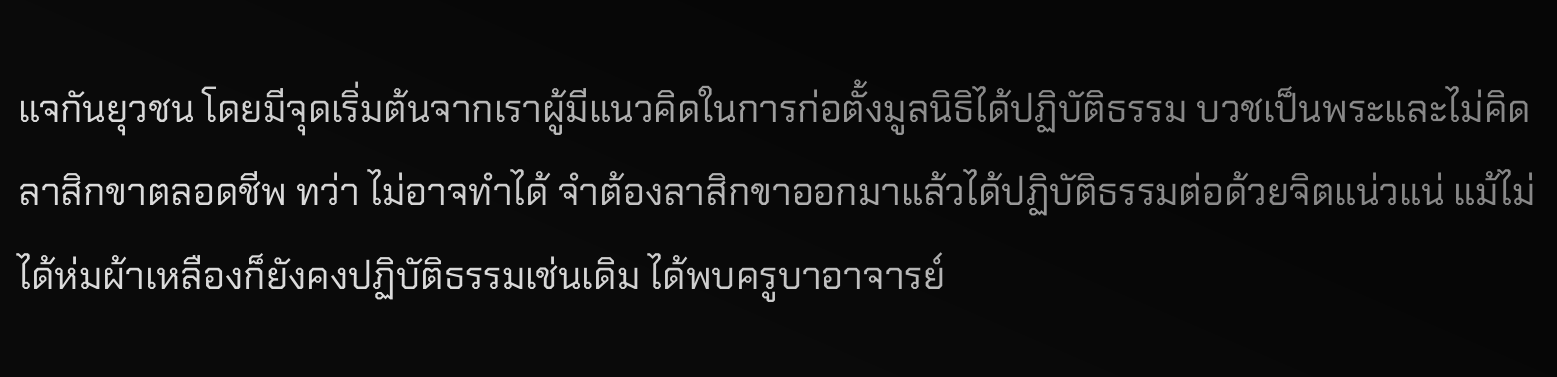แจกันยุวชน โดยมีจุดเริ่มต้นจากเราผู้มีแนวคิดในการก่อตั้งมูลนิธิได้ปฏิบัติธรรม บวชเป็นพระและไม่คิดลาสิกขาตลอดชีพ ทว่า ไม่อาจทำได้ จำต้องลาสิกขาออกมาแล้วได้ปฏิบัติธรรมต่อด้วยจิตแน่วแน่ แม้ไม่ได้ห่มผ้าเหลืองก็ยังคงปฏิบัติธรรมเช่นเดิม ได้พบครูบาอาจารย์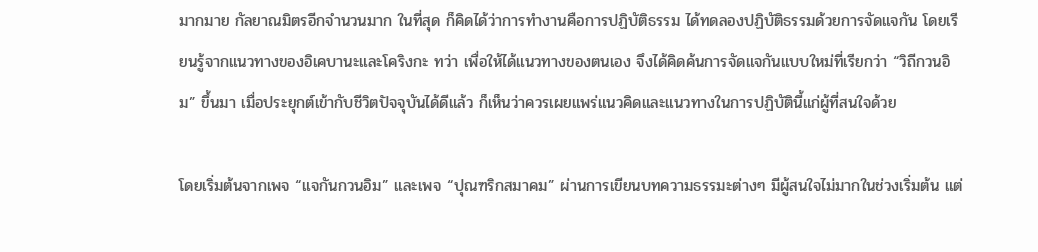มากมาย กัลยาณมิตรอีกจำนวนมาก ในที่สุด ก็คิดได้ว่าการทำงานคือการปฏิบัติธรรม ได้ทดลองปฏิบัติธรรมด้วยการจัดแจกัน โดยเรียนรู้จากแนวทางของอิเคบานะและโคริงกะ ทว่า เพื่อให้ได้แนวทางของตนเอง จึงได้คิดค้นการจัดแจกันแบบใหม่ที่เรียกว่า “วิถีกวนอิม” ขึ้นมา เมื่อประยุกต์เข้ากับชีวิตปัจจุบันได้ดีแล้ว ก็เห็นว่าควรเผยแพร่แนวคิดและแนวทางในการปฏิบัตินี้แก่ผู้ที่สนใจด้วย

โดยเริ่มต้นจากเพจ “แจกันกวนอิม” และเพจ “ปุณฑริกสมาคม” ผ่านการเขียนบทความธรรมะต่างๆ มีผู้สนใจไม่มากในช่วงเริ่มต้น แต่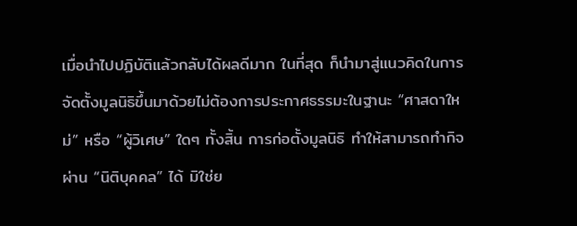เมื่อนำไปปฏิบัติแล้วกลับได้ผลดีมาก ในที่สุด ก็นำมาสู่แนวคิดในการจัดตั้งมูลนิธิขึ้นมาด้วยไม่ต้องการประกาศธรรมะในฐานะ “ศาสดาใหม่” หรือ “ผู้วิเศษ” ใดๆ ทั้งสิ้น การก่อตั้งมูลนิธิ ทำให้สามารถทำกิจผ่าน “นิติบุคคล” ได้ มิใช่ย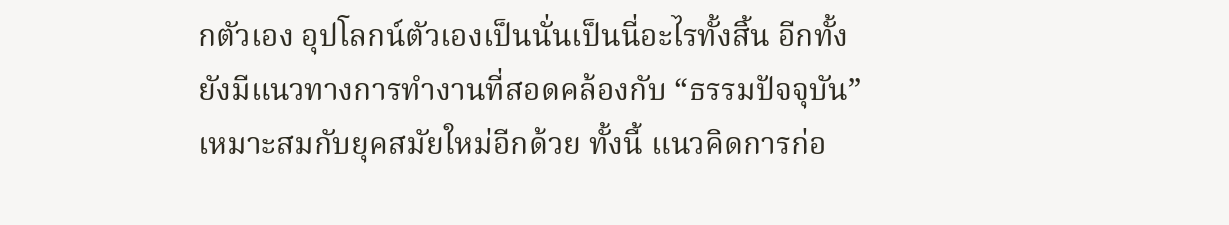กตัวเอง อุปโลกน์ตัวเองเป็นนั่นเป็นนี่อะไรทั้งสิ้น อีกทั้งยังมีแนวทางการทำงานที่สอดคล้องกับ “ธรรมปัจจุบัน” เหมาะสมกับยุคสมัยใหม่อีกด้วย ทั้งนี้ แนวคิดการก่อ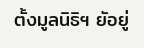ตั้งมูลนิธิฯ ยัอยู่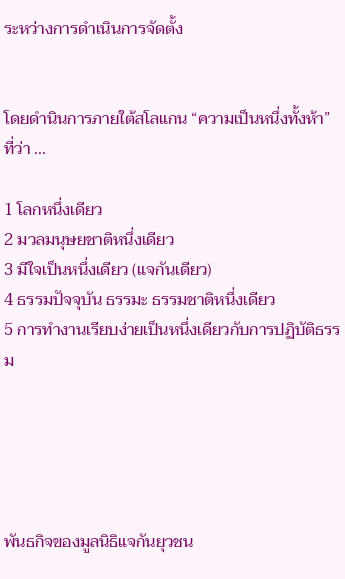ระหว่างการดำเนินการจัดตั้ง


โดยดำนินการภายใต้สโลแกน “ความเป็นหนึ่งทั้งห้า” ที่ว่า ...

1 โลกหนึ่งเดียว
2 มวลมนุษยชาติหนึ่งเดียว
3 มีใจเป็นหนึ่งเดียว (แจกันเดียว)
4 ธรรมปัจจุบัน ธรรมะ ธรรมชาติหนึ่งเดียว
5 การทำงานเรียบง่ายเป็นหนึ่งเดียวกับการปฏิบัติธรรม





พันธกิจของมูลนิธิแจกันยุวชน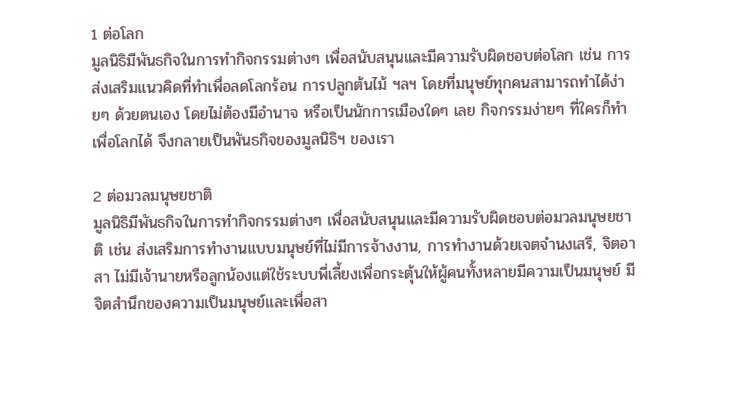1 ต่อโลก
มูลนิธิมีพันธกิจในการทำกิจกรรมต่างๆ เพื่อสนับสนุนและมีความรับผิดชอบต่อโลก เช่น การส่งเสริมแนวคิดที่ทำเพื่อลดโลกร้อน การปลูกต้นไม้ ฯลฯ โดยที่มนุษย์ทุกคนสามารถทำได้ง่ายๆ ด้วยตนเอง โดยไม่ต้องมีอำนาจ หรือเป็นนักการเมืองใดๆ เลย กิจกรรมง่ายๆ ที่ใครก็ทำเพื่อโลกได้ จึงกลายเป็นพันธกิจของมูลนิธิฯ ของเรา

2 ต่อมวลมนุษยชาติ
มูลนิธิมีพันธกิจในการทำกิจกรรมต่างๆ เพื่อสนับสนุนและมีความรับผิดชอบต่อมวลมนุษยชาติ เช่น ส่งเสริมการทำงานแบบมนุษย์ที่ไม่มีการจ้างงาน, การทำงานด้วยเจตจำนงเสรี, จิตอาสา ไม่มีเจ้านายหรือลูกน้องแต่ใช้ระบบพี่เลี้ยงเพื่อกระตุ้นให้ผู้คนทั้งหลายมีความเป็นมนุษย์ มีจิตสำนึกของความเป็นมนุษย์และเพื่อสา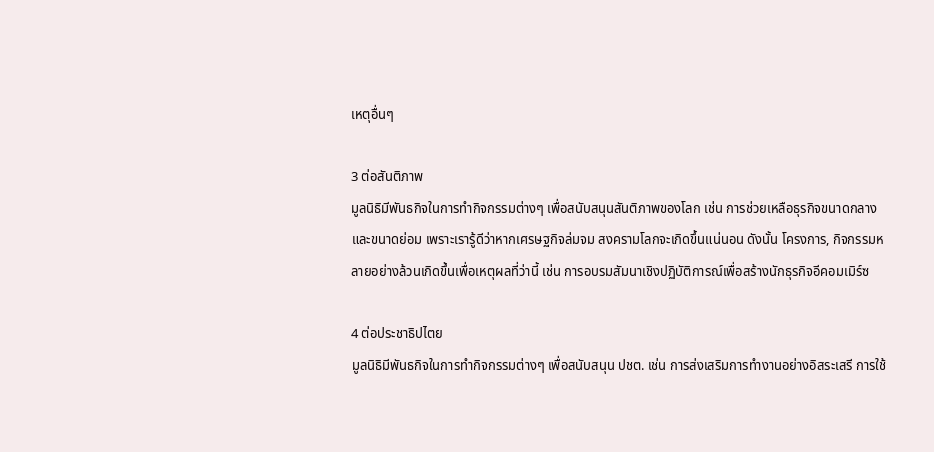เหตุอื่นๆ

3 ต่อสันติภาพ
มูลนิธิมีพันธกิจในการทำกิจกรรมต่างๆ เพื่อสนับสนุนสันติภาพของโลก เช่น การช่วยเหลือธุรกิจขนาดกลางและขนาดย่อม เพราะเรารู้ดีว่าหากเศรษฐกิจล่มจม สงครามโลกจะเกิดขึ้นแน่นอน ดังนั้น โครงการ, กิจกรรมหลายอย่างล้วนเกิดขึ้นเพื่อเหตุผลที่ว่านี้ เช่น การอบรมสัมนาเชิงปฏิบัติการณ์เพื่อสร้างนักธุรกิจอีคอมเมิร์ซ

4 ต่อประชาธิปไตย
มูลนิธิมีพันธกิจในการทำกิจกรรมต่างๆ เพื่อสนับสนุน ปชต. เช่น การส่งเสริมการทำงานอย่างอิสระเสรี การใช้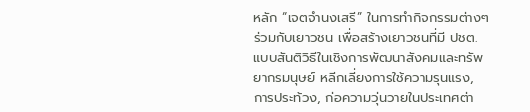หลัก “เจตจำนงเสรี” ในการทำกิจกรรมต่างๆ ร่วมกับเยาวชน เพื่อสร้างเยาวชนที่มี ปชต. แบบสันติวิธีในเชิงการพัฒนาสังคมและทรัพยากรมนุษย์ หลีกเลี่ยงการใช้ความรุนแรง, การประท้วง, ก่อความวุ่นวายในประเทศต่า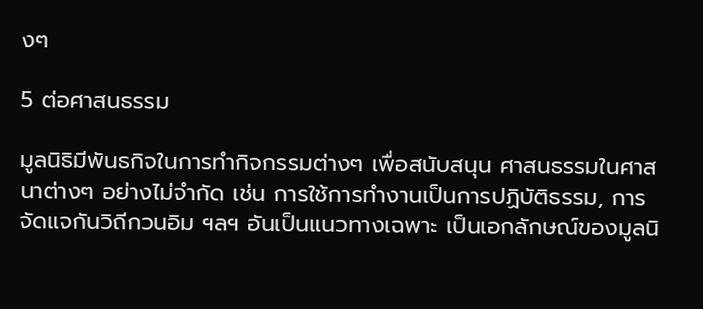งๆ

5 ต่อศาสนธรรม

มูลนิธิมีพันธกิจในการทำกิจกรรมต่างๆ เพื่อสนับสนุน ศาสนธรรมในศาสนาต่างๆ อย่างไม่จำกัด เช่น การใช้การทำงานเป็นการปฏิบัติธรรม, การจัดแจกันวิถีกวนอิม ฯลฯ อันเป็นแนวทางเฉพาะ เป็นเอกลักษณ์ของมูลนิ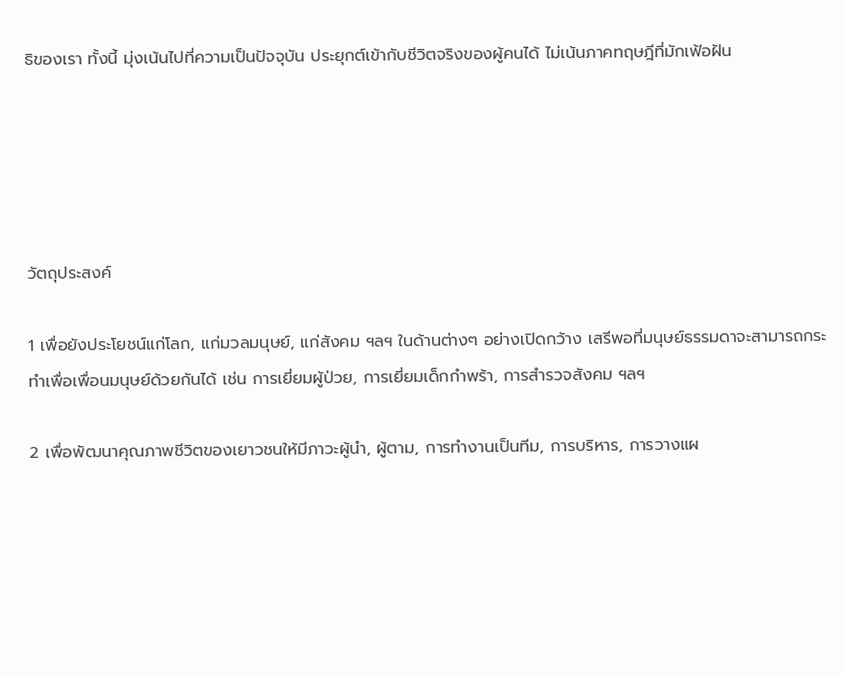ธิของเรา ทั้งนี้ มุ่งเน้นไปที่ความเป็นปัจจุบัน ประยุกต์เข้ากับชีวิตจริงของผู้คนได้ ไม่เน้นภาคทฤษฎีที่มักเฟ้อฝัน





วัตถุประสงค์

1 เพื่อยังประโยชน์แก่โลก, แก่มวลมนุษย์, แก่สังคม ฯลฯ ในด้านต่างๆ อย่างเปิดกว้าง เสรีพอที่มนุษย์ธรรมดาจะสามารถกระทำเพื่อเพื่อนมนุษย์ด้วยกันได้ เช่น การเยี่ยมผู้ป่วย, การเยี่ยมเด็กกำพร้า, การสำรวจสังคม ฯลฯ

2 เพื่อพัฒนาคุณภาพชีวิตของเยาวชนให้มีภาวะผู้นำ, ผู้ตาม, การทำงานเป็นทีม, การบริหาร, การวางแผ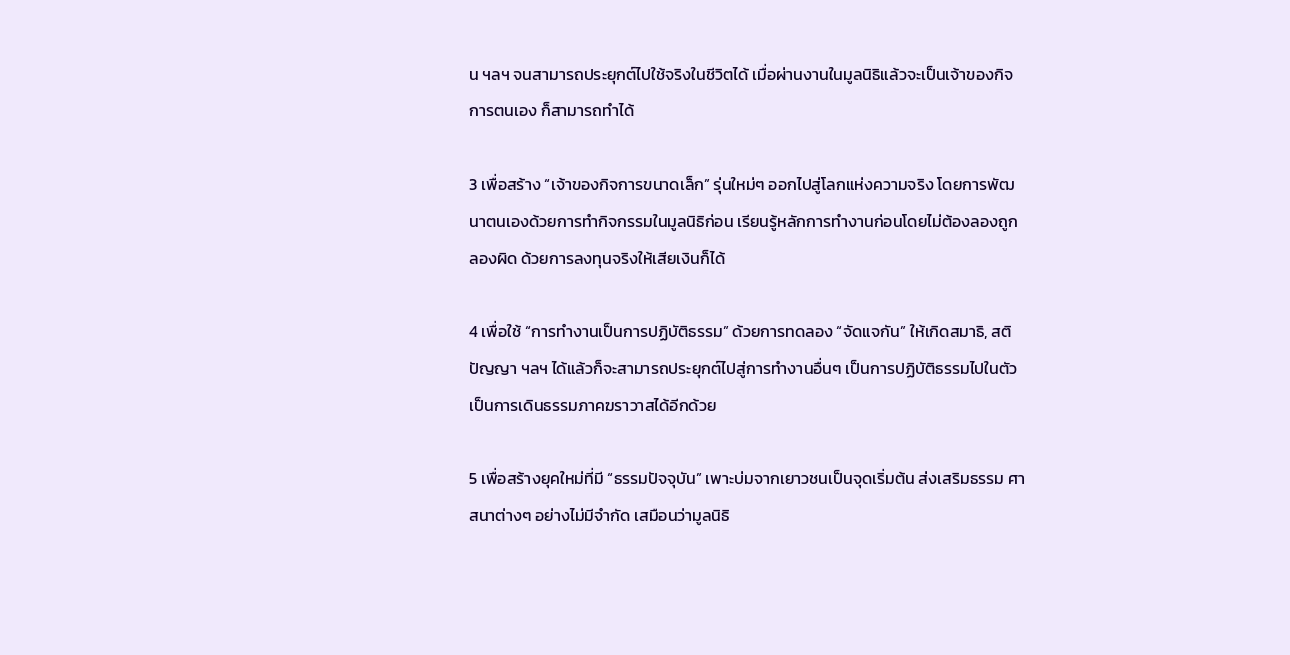น ฯลฯ จนสามารถประยุกต์ไปใช้จริงในชีวิตได้ เมื่อผ่านงานในมูลนิธิแล้วจะเป็นเจ้าของกิจการตนเอง ก็สามารถทำได้

3 เพื่อสร้าง “เจ้าของกิจการขนาดเล็ก” รุ่นใหม่ๆ ออกไปสู่โลกแห่งความจริง โดยการพัฒนาตนเองด้วยการทำกิจกรรมในมูลนิธิก่อน เรียนรู้หลักการทำงานก่อนโดยไม่ต้องลองถูกลองผิด ด้วยการลงทุนจริงให้เสียเงินก็ได้

4 เพื่อใช้ “การทำงานเป็นการปฏิบัติธรรม” ด้วยการทดลอง “จัดแจกัน” ให้เกิดสมาธิ, สติปัญญา ฯลฯ ได้แล้วก็จะสามารถประยุกต์ไปสู่การทำงานอื่นๆ เป็นการปฏิบัติธรรมไปในตัว เป็นการเดินธรรมภาคฆราวาสได้อีกด้วย

5 เพื่อสร้างยุคใหม่ที่มี “ธรรมปัจจุบัน” เพาะบ่มจากเยาวชนเป็นจุดเริ่มต้น ส่งเสริมธรรม ศาสนาต่างๆ อย่างไม่มีจำกัด เสมือนว่ามูลนิธิ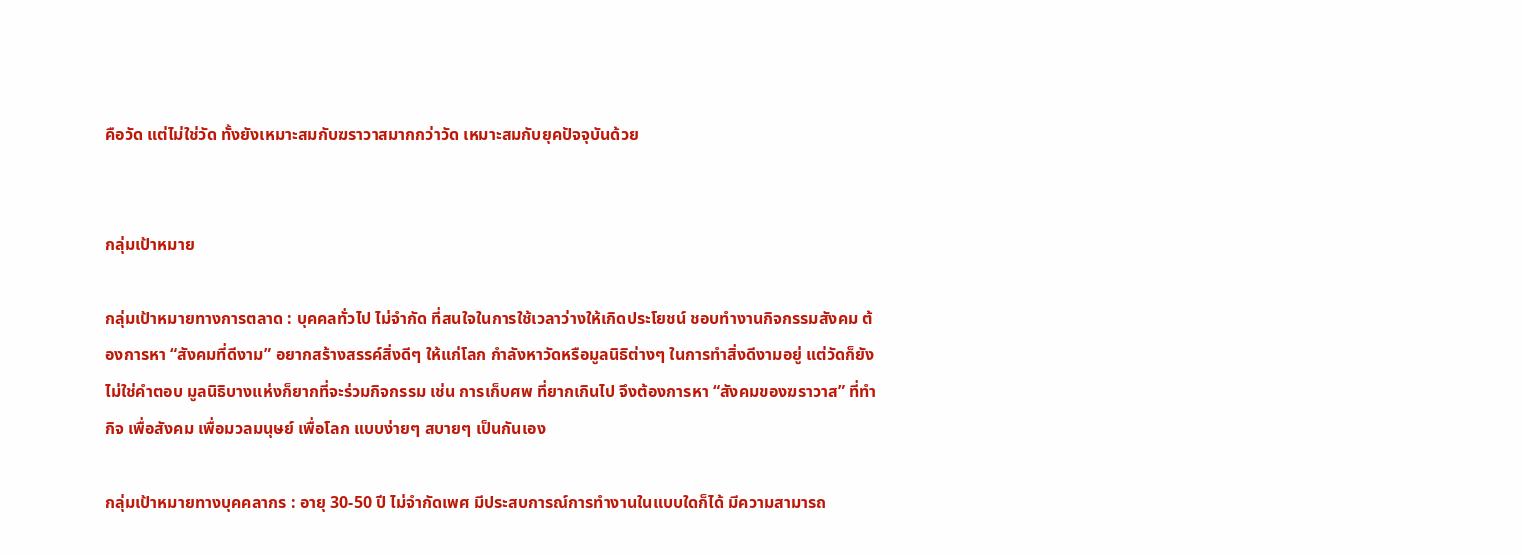คือวัด แต่ไม่ใช่วัด ทั้งยังเหมาะสมกับฆราวาสมากกว่าวัด เหมาะสมกับยุคปัจจุบันด้วย


กลุ่มเป้าหมาย

กลุ่มเป้าหมายทางการตลาด : บุคคลทั่วไป ไม่จำกัด ที่สนใจในการใช้เวลาว่างให้เกิดประโยชน์ ชอบทำงานกิจกรรมสังคม ต้องการหา “สังคมที่ดีงาม” อยากสร้างสรรค์สิ่งดีๆ ให้แก่โลก กำลังหาวัดหรือมูลนิธิต่างๆ ในการทำสิ่งดีงามอยู่ แต่วัดก็ยังไม่ใช่คำตอบ มูลนิธิบางแห่งก็ยากที่จะร่วมกิจกรรม เช่น การเก็บศพ ที่ยากเกินไป จึงต้องการหา “สังคมของฆราวาส” ที่ทำกิจ เพื่อสังคม เพื่อมวลมนุษย์ เพื่อโลก แบบง่ายๆ สบายๆ เป็นกันเอง

กลุ่มเป้าหมายทางบุคคลากร : อายุ 30-50 ปี ไม่จำกัดเพศ มีประสบการณ์การทำงานในแบบใดก็ได้ มีความสามารถ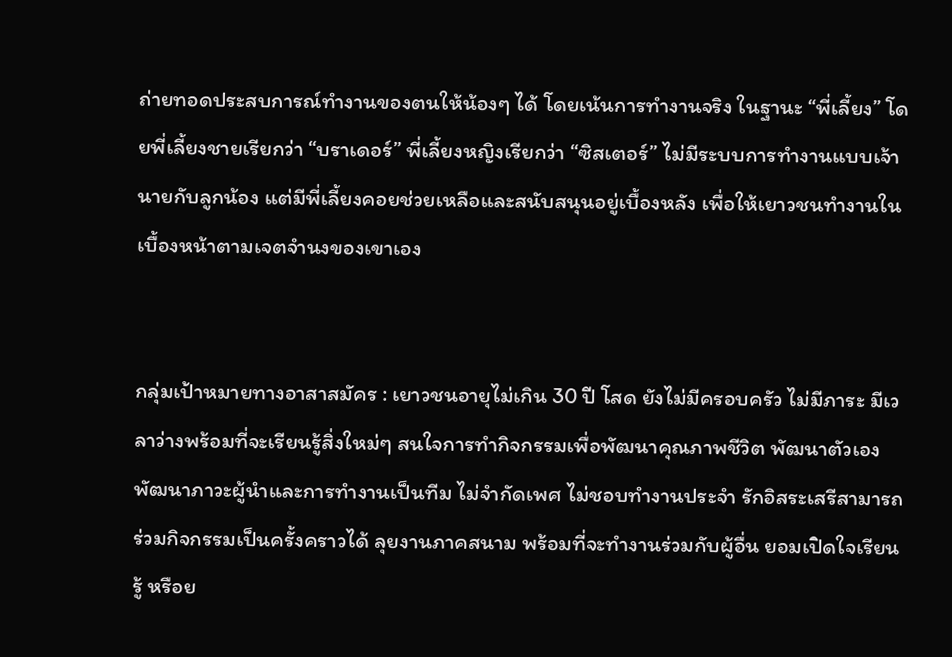ถ่ายทอดประสบการณ์ทำงานของตนให้น้องๆ ได้ โดยเน้นการทำงานจริง ในฐานะ “พี่เลี้ยง” โดยพี่เลี้ยงชายเรียกว่า “บราเดอร์” พี่เลี้ยงหญิงเรียกว่า “ซิสเตอร์” ไม่มีระบบการทำงานแบบเจ้านายกับลูกน้อง แต่มีพี่เลี้ยงคอยช่วยเหลือและสนับสนุนอยู่เบื้องหลัง เพื่อให้เยาวชนทำงานในเบื้องหน้าตามเจตจำนงของเขาเอง


กลุ่มเป้าหมายทางอาสาสมัคร : เยาวชนอายุไม่เกิน 30 ปี โสด ยังไม่มีครอบครัว ไม่มีภาระ มีเวลาว่างพร้อมที่จะเรียนรู้สิ่งใหม่ๆ สนใจการทำกิจกรรมเพื่อพัฒนาคุณภาพชีวิต พัฒนาตัวเอง พัฒนาภาวะผู้นำและการทำงานเป็นทีม ไม่จำกัดเพศ ไม่ชอบทำงานประจำ รักอิสระเสรีสามารถร่วมกิจกรรมเป็นครั้งคราวได้ ลุยงานภาคสนาม พร้อมที่จะทำงานร่วมกับผู้อื่น ยอมเปิดใจเรียนรู้ หรือย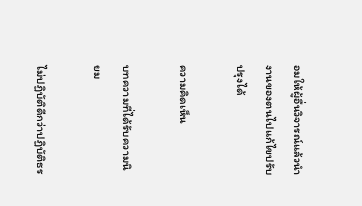อมให้ผู้อื่นวิจารณ์แล้วนำงานของตนไปแก้ไขปรับปรุงได้

ความคิดเห็น

บทความที่ได้รับความนิยม

ไม่ปฏิบัติดีกว่าปฏิบัติธร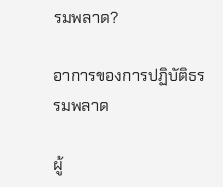รมพลาด?

อาการของการปฏิบัติธรรมพลาด

ผู้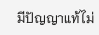มีปัญญาแท้ไม่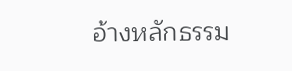อ้างหลักธรรม